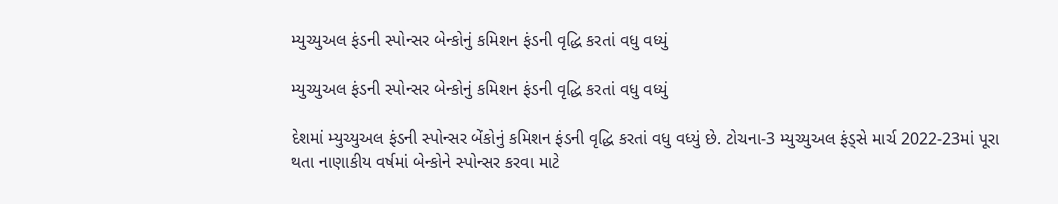મ્યુચ્યુઅલ ફંડની સ્પોન્સર બેન્કોનું કમિશન ફંડની વૃદ્ધિ કરતાં વધુ વધ્યું

મ્યુચ્યુઅલ ફંડની સ્પોન્સર બેન્કોનું કમિશન ફંડની વૃદ્ધિ કરતાં વધુ વધ્યું

દેશમાં મ્યુચ્યુઅલ ફંડની સ્પોન્સર બેંકોનું કમિશન ફંડની વૃદ્ધિ કરતાં વધુ વધ્યું છે. ટોચના-3 મ્યુચ્યુઅલ ફંડ્સે માર્ચ 2022-23માં પૂરા થતા નાણાકીય વર્ષમાં બેન્કોને સ્પોન્સર કરવા માટે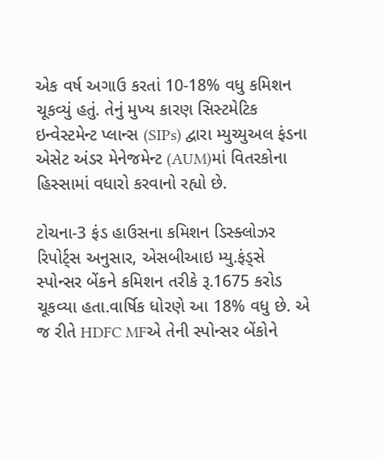એક વર્ષ અગાઉ કરતાં 10-18% વધુ કમિશન ચૂકવ્યું હતું. તેનું મુખ્ય કારણ સિસ્ટમેટિક ઇન્વેસ્ટમેન્ટ પ્લાન્સ (SIPs) દ્વારા મ્યુચ્યુઅલ ફંડના એસેટ અંડર મેનેજમેન્ટ (AUM)માં વિતરકોના હિસ્સામાં વધારો કરવાનો રહ્યો છે.

ટોચના-3 ફંડ હાઉસના કમિશન ડિસ્ક્લોઝર રિપોર્ટ્સ અનુસાર, એસબીઆઇ મ્યુ.ફંડ્સે સ્પોન્સર બેંકને કમિશન તરીકે રૂ.1675 કરોડ ચૂકવ્યા હતા.વાર્ષિક ધોરણે આ 18% વધુ છે. એ જ રીતે HDFC MFએ તેની સ્પોન્સર બેંકોને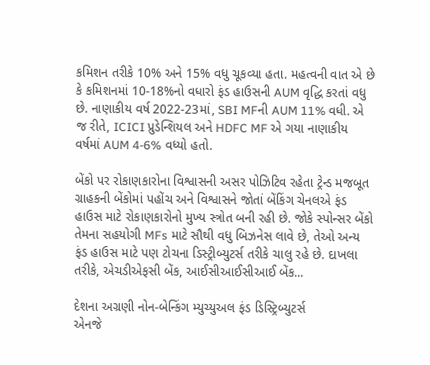કમિશન તરીકે 10% અને 15% વધુ ચૂકવ્યા હતા. મહત્વની વાત એ છે કે કમિશનમાં 10-18%નો વધારો ફંડ હાઉસની AUM વૃદ્ધિ કરતાં વધુ છે. નાણાકીય વર્ષ 2022-23માં, SBI MFની AUM 11% વધી. એ જ રીતે, ICICI પ્રુડેન્શિયલ અને HDFC MF એ ગયા નાણાકીય વર્ષમાં AUM 4-6% વધ્યો હતો.

બેંકો પર રોકાણકારોના વિશ્વાસની અસર પોઝિટિવ રહેતા ટ્રેન્ડ મજબૂત
ગ્રાહકની બેંકોમાં પહોંચ અને વિશ્વાસને જોતાં બેંકિંગ ચેનલએ ફંડ હાઉસ માટે રોકાણકારોનો મુખ્ય સ્ત્રોત બની રહી છે. જોકે સ્પોન્સર બેંકો તેમના સહયોગી MFs માટે સૌથી વધુ બિઝનેસ લાવે છે, તેઓ અન્ય ફંડ હાઉસ માટે પણ ટોચના ડિસ્ટ્રીબ્યુટર્સ તરીકે ચાલુ રહે છે. દાખલા તરીકે, એચડીએફસી બેંક, આઈસીઆઈસીઆઈ બેંક...

દેશના અગ્રણી નોન-બેન્કિંગ મ્યુચ્યુઅલ ફંડ ડિસ્ટ્રિબ્યુટર્સ
એનજે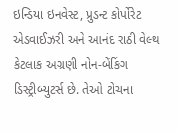ઇન્ડિયા ઇનવેસ્ટ, પ્રુડન્ટ કોર્પોરેટ એડવાઈઝરી અને આનંદ રાઠી વેલ્થ કેટલાક અગ્રણી નોન-બેંકિંગ ડિસ્ટ્રીબ્યુટર્સ છે. તેઓ ટોચના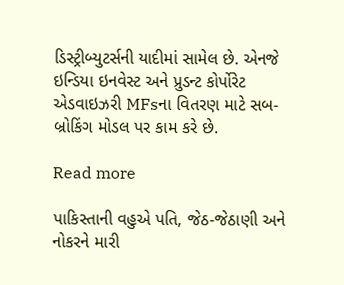ડિસ્ટ્રીબ્યુટર્સની યાદીમાં સામેલ છે. એનજે ઇન્ડિયા ઇનવેસ્ટ અને પ્રુડન્ટ કોર્પોરેટ એડવાઇઝરી MFsના વિતરણ માટે સબ-બ્રોકિંગ મોડલ પર કામ કરે છે.

Read more

પાકિસ્તાની વહુએ પતિ, જેઠ-જેઠાણી અને નોકરને મારી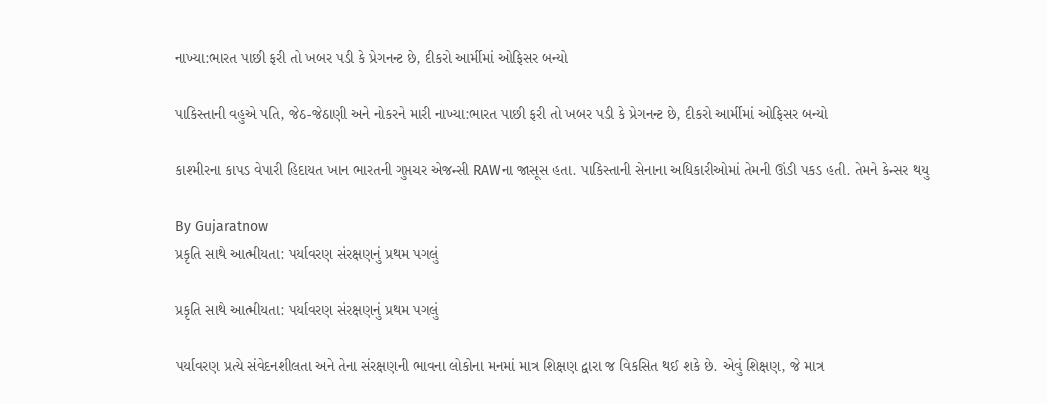નાખ્યા:ભારત પાછી ફરી તો ખબર પડી કે પ્રેગનન્ટ છે, દીકરો આર્મીમાં ઓફિસર બન્યો

પાકિસ્તાની વહુએ પતિ, જેઠ-જેઠાણી અને નોકરને મારી નાખ્યા:ભારત પાછી ફરી તો ખબર પડી કે પ્રેગનન્ટ છે, દીકરો આર્મીમાં ઓફિસર બન્યો

કાશ્મીરના કાપડ વેપારી હિદાયત ખાન ભારતની ગુપ્તચર એજન્સી RAWના જાસૂસ હતા. પાકિસ્તાની સેનાના અધિકારીઓમાં તેમની ઊંડી પકડ હતી. તેમને કેન્સર થયુ

By Gujaratnow
પ્રકૃતિ સાથે આત્મીયતા: પર્યાવરણ સંરક્ષણનું પ્રથમ પગલું

પ્રકૃતિ સાથે આત્મીયતા: પર્યાવરણ સંરક્ષણનું પ્રથમ પગલું

પર્યાવરણ પ્રત્યે સંવેદનશીલતા અને તેના સંરક્ષણની ભાવના લોકોના મનમાં માત્ર શિક્ષણ દ્વારા જ વિકસિત થઈ શકે છે. એવું શિક્ષણ, જે માત્ર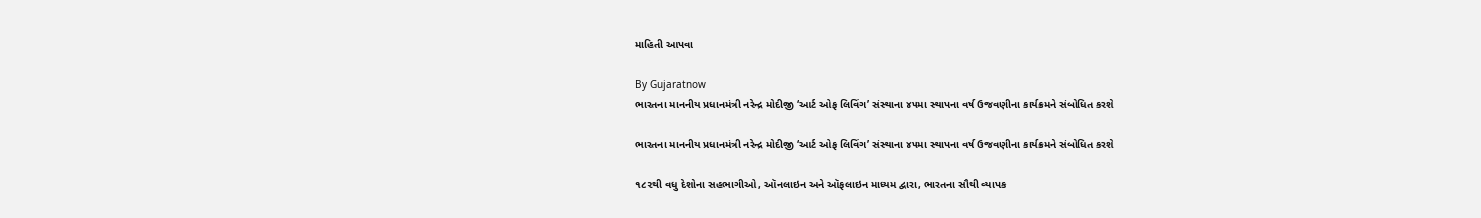માહિતી આપવા

By Gujaratnow
ભારતના માનનીય પ્રધાનમંત્રી નરેન્દ્ર મોદીજી ‘આર્ટ ઓફ લિવિંગ’ સંસ્થાના ૪૫મા સ્થાપના વર્ષ ઉજવણીના કાર્યક્રમને સંબોધિત કરશે

ભારતના માનનીય પ્રધાનમંત્રી નરેન્દ્ર મોદીજી ‘આર્ટ ઓફ લિવિંગ’ સંસ્થાના ૪૫મા સ્થાપના વર્ષ ઉજવણીના કાર્યક્રમને સંબોધિત કરશે

૧૮૨થી વધુ દેશોના સહભાગીઓ, ઑનલાઇન અને ઑફલાઇન માધ્યમ દ્વારા, ભારતના સૌથી વ્યાપક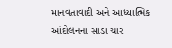માનવતાવાદી અને આધ્યાત્મિક આંદોલનના સાડા ચાર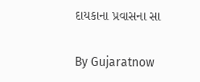દાયકાના પ્રવાસના સા

By Gujaratnow